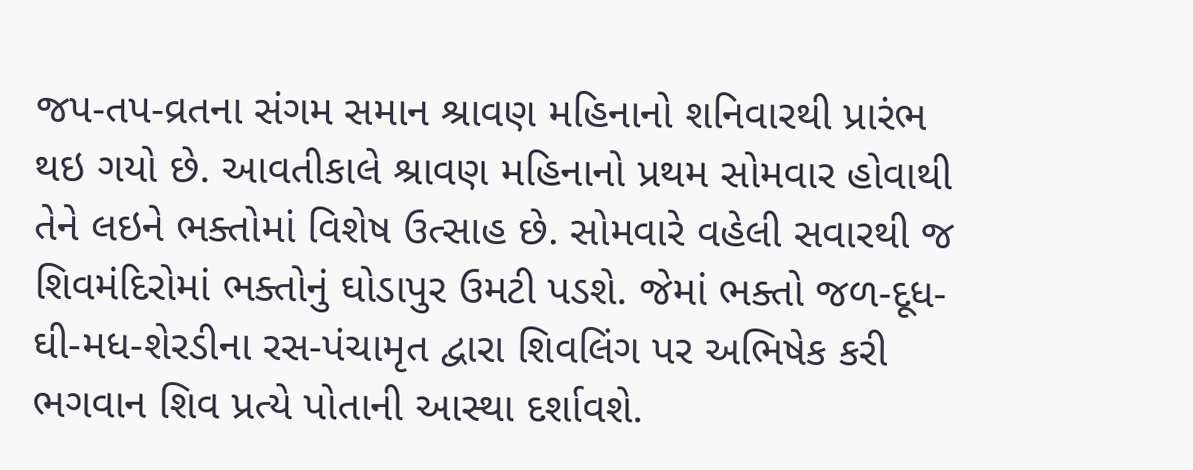જપ-તપ-વ્રતના સંગમ સમાન શ્રાવણ મહિનાનો શનિવારથી પ્રારંભ થઇ ગયો છે. આવતીકાલે શ્રાવણ મહિનાનો પ્રથમ સોમવાર હોવાથી તેને લઇને ભક્તોમાં વિશેષ ઉત્સાહ છે. સોમવારે વહેલી સવારથી જ શિવમંદિરોમાં ભક્તોનું ઘોડાપુર ઉમટી પડશે. જેમાં ભક્તો જળ-દૂધ-ઘી-મધ-શેરડીના રસ-પંચામૃત દ્વારા શિવલિંગ પર અભિષેક કરી ભગવાન શિવ પ્રત્યે પોતાની આસ્થા દર્શાવશે.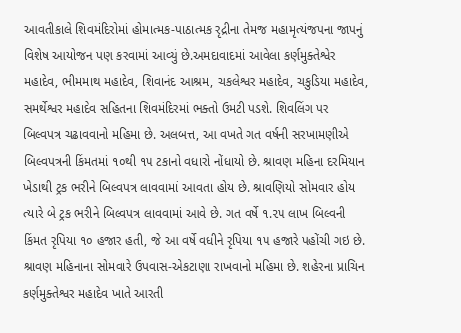આવતીકાલે શિવમંદિરોમાં હોમાત્મક-પાઠાત્મક રૃદ્રીના તેમજ મહામૃત્યંજપના જાપનું વિશેષ આયોજન પણ કરવામાં આવ્યું છે.અમદાવાદમાં આવેલા કર્ણમુક્તેશ્વેર મહાદેવ, ભીમમાથ મહાદેવ, શિવાનંદ આશ્રમ, ચકલેશ્વર મહાદેવ, ચકુડિયા મહાદેવ, સમર્થેશ્વર મહાદેવ સહિતના શિવમંદિરમાં ભક્તો ઉમટી પડશે. શિવલિંગ પર બિલ્વપત્ર ચઢાવવાનો મહિમા છે. અલબત્ત, આ વખતે ગત વર્ષની સરખામણીએ બિલ્વપત્રની કિંમતમાં ૧૦થી ૧૫ ટકાનો વધારો નોંધાયો છે. શ્રાવણ મહિના દરમિયાન ખેડાથી ટ્રક ભરીને બિલ્વપત્ર લાવવામાં આવતા હોય છે. શ્રાવણિયો સોમવાર હોય ત્યારે બે ટ્રક ભરીને બિલ્વપત્ર લાવવામાં આવે છે. ગત વર્ષે ૧.૨૫ લાખ બિલ્વની કિંમત રૃપિયા ૧૦ હજાર હતી, જે આ વર્ષે વધીને રૃપિયા ૧૫ હજારે પહોંચી ગઇ છે. શ્રાવણ મહિનાના સોમવારે ઉપવાસ-એકટાણા રાખવાનો મહિમા છે. શહેરના પ્રાચિન કર્ણમુક્તેશ્વર મહાદેવ ખાતે આરતી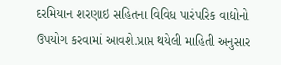દરમિયાન શરણાઇ સહિતના વિવિધ પારંપરિક વાદ્યોનો ઉપયોગ કરવામાં આવશે.પ્રાપ્ત થયેલી માહિતી અનુસાર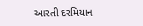આરતી દરમિયાન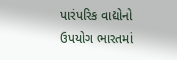પારંપરિક વાદ્યોનો ઉપયોગ ભારતમાં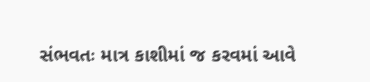સંભવતઃ માત્ર કાશીમાં જ કરવમાં આવે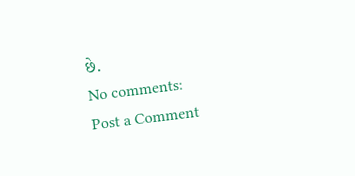છે.
No comments:
Post a Comment